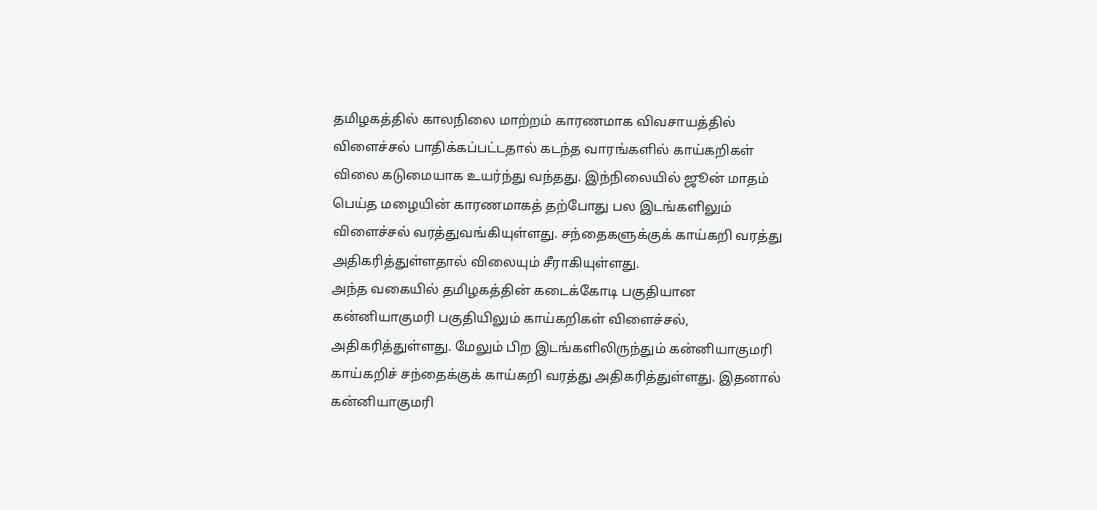தமிழகத்தில் காலநிலை மாற்றம் காரணமாக விவசாயத்தில் விளைச்சல் பாதிக்கப்பட்டதால் கடந்த வாரங்களில் காய்கறிகள் விலை கடுமையாக உயர்ந்து வந்தது. இந்நிலையில் ஜூன் மாதம் பெய்த மழையின் காரணமாகத் தற்போது பல இடங்களிலும் விளைச்சல் வரத்துவங்கியுள்ளது. சந்தைகளுக்குக் காய்கறி வரத்து அதிகரித்துள்ளதால் விலையும் சீராகியுள்ளது.
அந்த வகையில் தமிழகத்தின் கடைக்கோடி பகுதியான கன்னியாகுமரி பகுதியிலும் காய்கறிகள் விளைச்சல், அதிகரித்துள்ளது. மேலும் பிற இடங்களிலிருந்தும் கன்னியாகுமரி காய்கறிச் சந்தைக்குக் காய்கறி வரத்து அதிகரித்துள்ளது. இதனால் கன்னியாகுமரி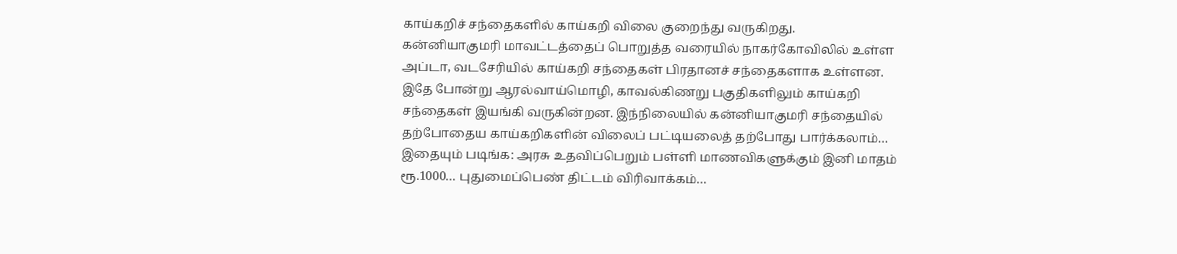காய்கறிச் சந்தைகளில் காய்கறி விலை குறைந்து வருகிறது.
கன்னியாகுமரி மாவட்டத்தைப் பொறுத்த வரையில் நாகர்கோவிலில் உள்ள அப்டா, வடசேரியில் காய்கறி சந்தைகள் பிரதானச் சந்தைகளாக உள்ளன. இதே போன்று ஆரல்வாய்மொழி, காவல்கிணறு பகுதிகளிலும் காய்கறி சந்தைகள் இயங்கி வருகின்றன. இந்நிலையில் கன்னியாகுமரி சந்தையில் தற்போதைய காய்கறிகளின் விலைப் பட்டியலைத் தற்போது பார்க்கலாம்…
இதையும் படிங்க: அரசு உதவிப்பெறும் பள்ளி மாணவிகளுக்கும் இனி மாதம் ரூ.1000… புதுமைப்பெண் திட்டம் விரிவாக்கம்…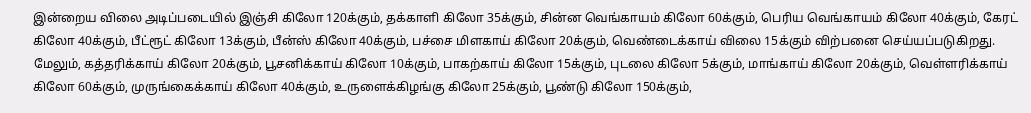இன்றைய விலை அடிப்படையில் இஞ்சி கிலோ 120க்கும், தக்காளி கிலோ 35க்கும், சின்ன வெங்காயம் கிலோ 60க்கும், பெரிய வெங்காயம் கிலோ 40க்கும், கேரட் கிலோ 40க்கும், பீட்ரூட் கிலோ 13க்கும், பீன்ஸ் கிலோ 40க்கும், பச்சை மிளகாய் கிலோ 20க்கும், வெண்டைக்காய் விலை 15க்கும் விற்பனை செய்யப்படுகிறது.
மேலும், கத்தரிக்காய் கிலோ 20க்கும், பூசனிக்காய் கிலோ 10க்கும், பாகற்காய் கிலோ 15க்கும், புடலை கிலோ 5க்கும், மாங்காய் கிலோ 20க்கும், வெள்ளரிக்காய் கிலோ 60க்கும், முருங்கைக்காய் கிலோ 40க்கும், உருளைக்கிழங்கு கிலோ 25க்கும், பூண்டு கிலோ 150க்கும்,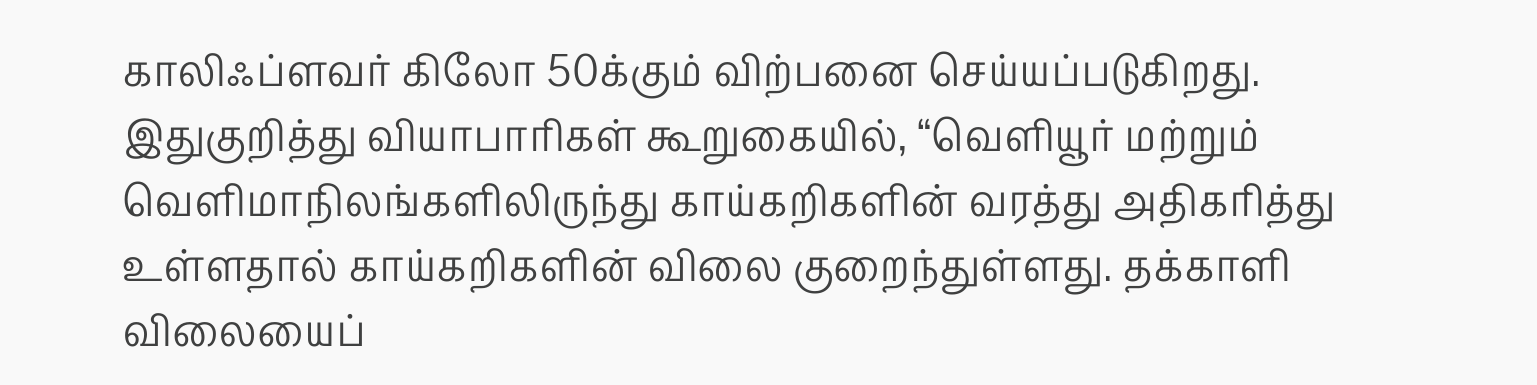காலிஃப்ளவர் கிலோ 50க்கும் விற்பனை செய்யப்படுகிறது.
இதுகுறித்து வியாபாரிகள் கூறுகையில், “வெளியூர் மற்றும் வெளிமாநிலங்களிலிருந்து காய்கறிகளின் வரத்து அதிகரித்து உள்ளதால் காய்கறிகளின் விலை குறைந்துள்ளது. தக்காளி விலையைப்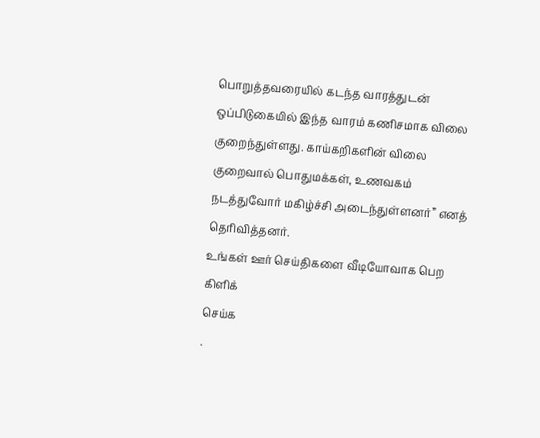பொறுத்தவரையில் கடந்த வாரத்துடன் ஒப்பிடுகையில் இந்த வாரம் கணிசமாக விலை குறைந்துள்ளது. காய்கறிகளின் விலை குறைவால் பொதுமக்கள், உணவகம் நடத்துவோர் மகிழ்ச்சி அடைந்துள்ளனர்” எனத் தெரிவித்தனர்.
உங்கள் ஊர் செய்திகளை வீடியோவாக பெற
கிளிக்
செய்க
.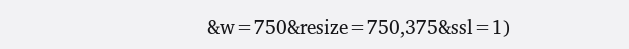&w=750&resize=750,375&ssl=1)